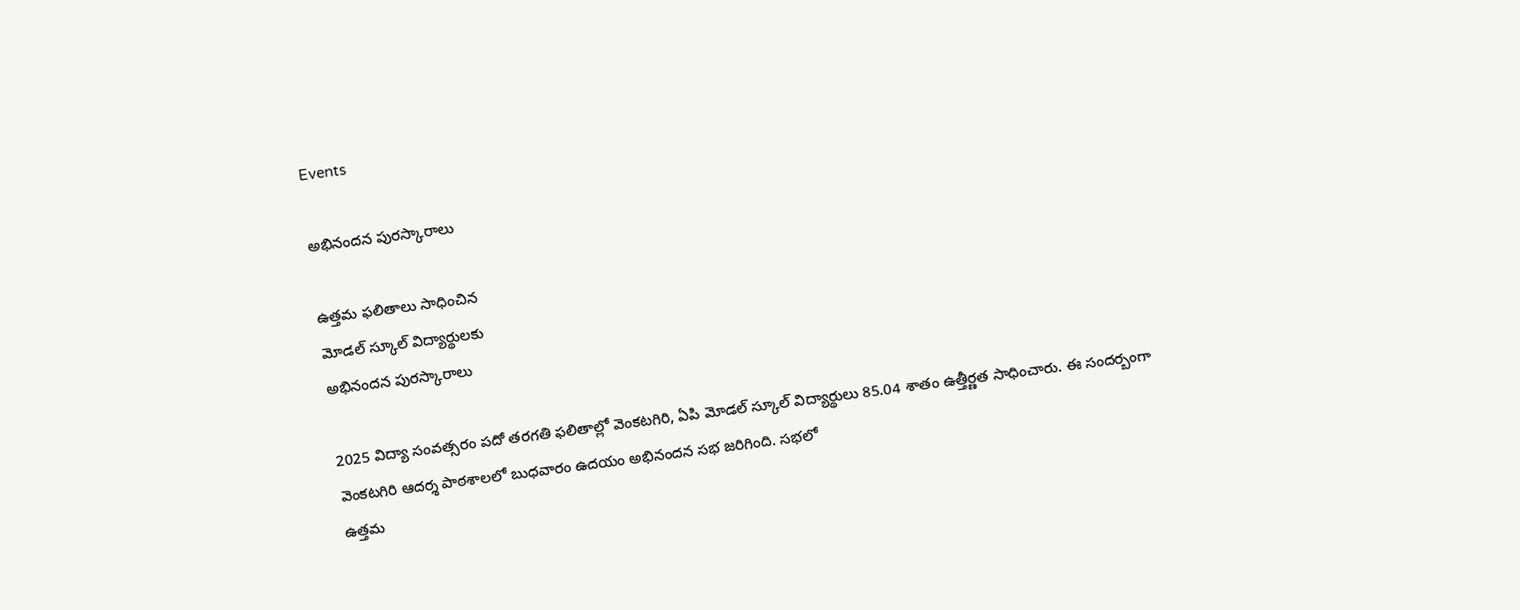Events

అభినందన పురస్కారాలు

ఉత్తమ ఫలితాలు సాధించిన
మోడల్ స్కూల్ విద్యార్థులకు
అభినందన పురస్కారాలు

2025 విద్యా సంవత్సరం పదో తరగతి ఫలితాల్లో వెంకటగిరి, ఏపి మోడల్ స్కూల్ విద్యార్థులు 85.04 శాతం ఉత్తీర్ణత సాధించారు. ఈ సందర్బంగా
వెంకటగిరి ఆదర్శ పాఠశాలలో బుధవారం ఉదయం అభినందన సభ జరిగింది. సభలో
ఉత్తమ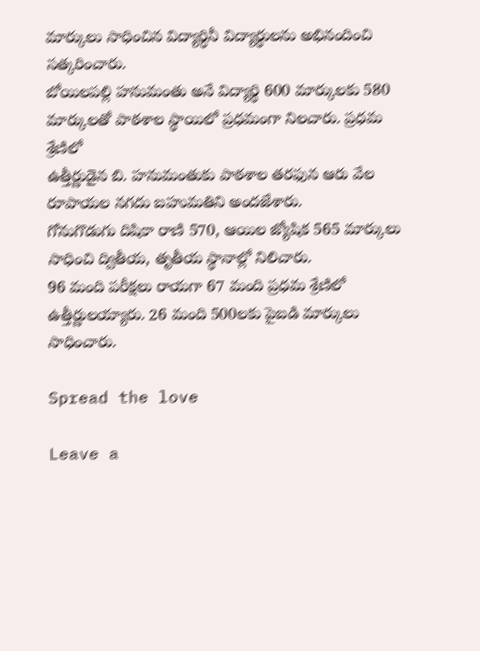మార్కులు సాధించిన విద్యార్ధినీ విద్యార్థులను అభినందించి సత్కరించారు.
బోయిలపల్లి హనుమంతు అనే విద్యార్థి 600 మార్కులకు 580 మార్కులతో పాఠశాల స్థాయిలో ప్రధమంగా నిలచారు. ప్రధమ శ్రేణిలో
ఉత్తీర్ణుడైన బి. హనుమంతుకు పాఠశాల తరఫున ఆరు వేల రూపాయల నగదు బహుమతిని అందజేశారు.
గోనుగొడుగు దిషికా రాణి 570, ఆయిల జ్యోషిక 565 మార్కులు సాధించి ద్వితీయ, తృతీయ స్థానాల్లో నిలిచారు.
96 మంది పరీక్షలు రాయగా 67 మంది ప్రధమ శ్రేణిలో ఉత్తీర్ణులయ్యారు. 26 మంది 500లకు పైబడి మార్కులు సాధించారు.

Spread the love

Leave a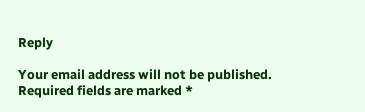Reply

Your email address will not be published. Required fields are marked *